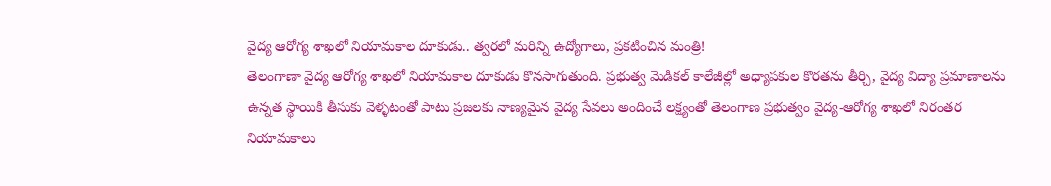వైద్య ఆరోగ్య శాఖలో నియామకాల దూకుడు.. త్వరలో మరిన్ని ఉద్యోగాలు, ప్రకటించిన మంత్రి!
తెలంగాణా వైద్య ఆరోగ్య శాఖలో నియామకాల దూకుడు కొనసాగుతుంది. ప్రభుత్వ మెడికల్ కాలేజీల్లో అధ్యాపకుల కొరతను తీర్చి, వైద్య విద్యా ప్రమాణాలను ఉన్నత స్థాయికి తీసుకు వెళ్ళటంతో పాటు ప్రజలకు నాణ్యమైన వైద్య సేవలు అందించే లక్ష్యంతో తెలంగాణ ప్రభుత్వం వైద్య-ఆరోగ్య శాఖలో నిరంతర నియామకాలు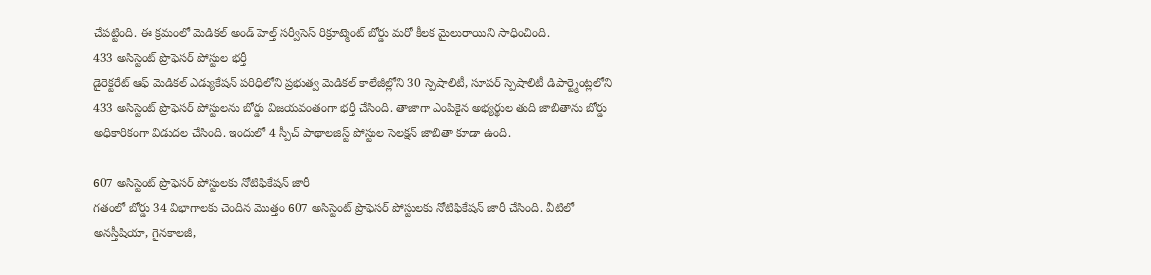చేపట్టింది. ఈ క్రమంలో మెడికల్ అండ్ హెల్త్ సర్వీసెస్ రిక్రూట్మెంట్ బోర్డు మరో కీలక మైలురాయిని సాధించింది.
433 అసిస్టెంట్ ప్రొఫెసర్ పోస్టుల భర్తీ
డైరెక్టరేట్ ఆఫ్ మెడికల్ ఎడ్యుకేషన్ పరిధిలోని ప్రభుత్వ మెడికల్ కాలేజీల్లోని 30 స్పెషాలిటీ, సూపర్ స్పెషాలిటీ డిపార్ట్మెంట్లలోని 433 అసిస్టెంట్ ప్రొఫెసర్ పోస్టులను బోర్డు విజయవంతంగా భర్తీ చేసింది. తాజాగా ఎంపికైన అభ్యర్థుల తుది జాబితాను బోర్డు అధికారికంగా విడుదల చేసింది. ఇందులో 4 స్పీచ్ పాథాలజిస్ట్ పోస్టుల సెలక్షన్ జాబితా కూడా ఉంది.

607 అసిస్టెంట్ ప్రొఫెసర్ పోస్టులకు నోటిఫికేషన్ జారీ
గతంలో బోర్డు 34 విభాగాలకు చెందిన మొత్తం 607 అసిస్టెంట్ ప్రొఫెసర్ పోస్టులకు నోటిఫికేషన్ జారీ చేసింది. వీటిలో అనస్తీషియా, గైనకాలజీ,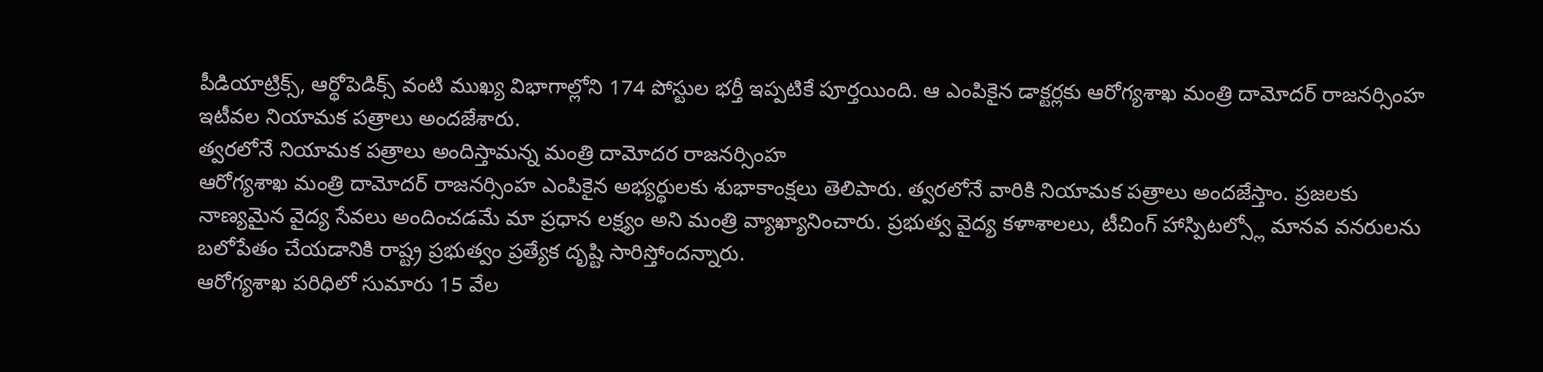పీడియాట్రిక్స్, ఆర్థోపెడిక్స్ వంటి ముఖ్య విభాగాల్లోని 174 పోస్టుల భర్తీ ఇప్పటికే పూర్తయింది. ఆ ఎంపికైన డాక్టర్లకు ఆరోగ్యశాఖ మంత్రి దామోదర్ రాజనర్సింహ ఇటీవల నియామక పత్రాలు అందజేశారు.
త్వరలోనే నియామక పత్రాలు అందిస్తామన్న మంత్రి దామోదర రాజనర్సింహ
ఆరోగ్యశాఖ మంత్రి దామోదర్ రాజనర్సింహ ఎంపికైన అభ్యర్థులకు శుభాకాంక్షలు తెలిపారు. త్వరలోనే వారికి నియామక పత్రాలు అందజేస్తాం. ప్రజలకు నాణ్యమైన వైద్య సేవలు అందించడమే మా ప్రధాన లక్ష్యం అని మంత్రి వ్యాఖ్యానించారు. ప్రభుత్వ వైద్య కళాశాలలు, టీచింగ్ హాస్పిటల్స్లో మానవ వనరులను బలోపేతం చేయడానికి రాష్ట్ర ప్రభుత్వం ప్రత్యేక దృష్టి సారిస్తోందన్నారు.
ఆరోగ్యశాఖ పరిధిలో సుమారు 15 వేల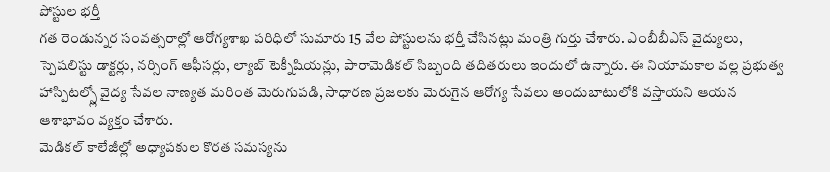పోస్టుల భర్తీ
గత రెండున్నర సంవత్సరాల్లో ఆరోగ్యశాఖ పరిధిలో సుమారు 15 వేల పోస్టులను భర్తీ చేసినట్లు మంత్రి గుర్తు చేశారు. ఎంబీబీఎస్ వైద్యులు, స్పెషలిస్టు డాక్టర్లు, నర్సింగ్ ఆఫీసర్లు, ల్యాబ్ టెక్నీషియన్లు, పారామెడికల్ సిబ్బంది తదితరులు ఇందులో ఉన్నారు. ఈ నియామకాల వల్ల ప్రభుత్వ హాస్పిటల్స్లో వైద్య సేవల నాణ్యత మరింత మెరుగుపడి, సాధారణ ప్రజలకు మెరుగైన ఆరోగ్య సేవలు అందుబాటులోకి వస్తాయని ఆయన ఆశాభావం వ్యక్తం చేశారు.
మెడికల్ కాలేజీల్లో అధ్యాపకుల కొరత సమస్యను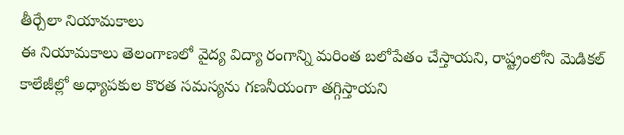తీర్చేలా నియామకాలు
ఈ నియామకాలు తెలంగాణలో వైద్య విద్యా రంగాన్ని మరింత బలోపేతం చేస్తాయని, రాష్ట్రంలోని మెడికల్ కాలేజీల్లో అధ్యాపకుల కొరత సమస్యను గణనీయంగా తగ్గిస్తాయని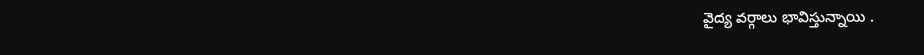వైద్య వర్గాలు భావిస్తున్నాయి .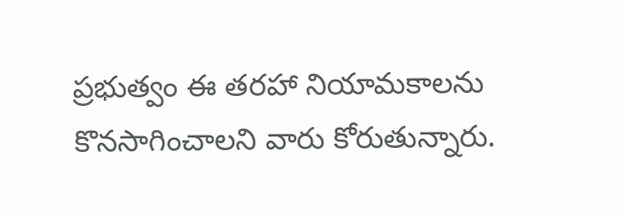ప్రభుత్వం ఈ తరహా నియామకాలను కొనసాగించాలని వారు కోరుతున్నారు.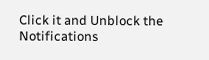Click it and Unblock the Notifications